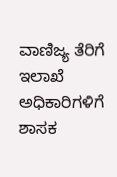ವಾಣಿಜ್ಯ ತೆರಿಗೆ ಇಲಾಖೆ ಅಧಿಕಾರಿಗಳಿಗೆ ಶಾಸಕ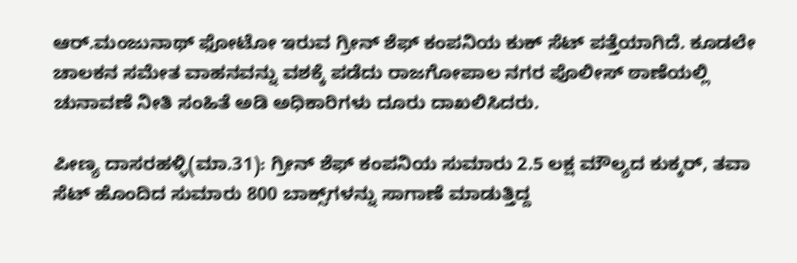ಆರ್‌.ಮಂಜುನಾಥ್‌ ಫೋಟೋ ಇರುವ ಗ್ರೀನ್‌ ಶೆಫ್‌ ಕಂಪನಿಯ ಕುಕ್‌ ಸೆಟ್‌ ಪತ್ತೆಯಾಗಿದೆ. ಕೂಡಲೇ ಚಾಲಕನ ಸಮೇತ ವಾಹನವನ್ನು ವಶಕ್ಕೆ ಪಡೆದು ರಾಜಗೋಪಾಲ ನಗರ ಪೊಲೀಸ್‌ ಠಾಣೆಯಲ್ಲಿ ಚುನಾವಣೆ ನೀತಿ ಸಂಹಿತೆ ಅಡಿ ಅಧಿಕಾರಿಗಳು ದೂರು ದಾಖಲಿಸಿದರು.

ಪೀಣ್ಯ ದಾಸರಹಳ್ಳಿ(ಮಾ.31): ಗ್ರೀನ್‌ ಶೆಫ್‌ ಕಂಪನಿಯ ಸುಮಾರು 2.5 ಲಕ್ಷ ಮೌಲ್ಯದ ಕುಕ್ಕರ್‌, ತವಾ ಸೆಟ್‌ ಹೊಂದಿದ ಸುಮಾರು 800 ಬಾಕ್ಸ್‌ಗಳನ್ನು ಸಾಗಾಣೆ ಮಾಡುತ್ತಿದ್ದ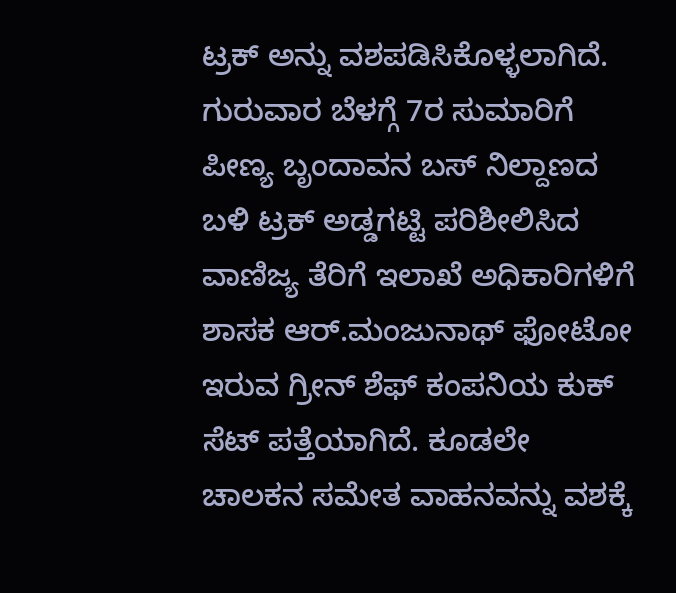ಟ್ರಕ್‌ ಅನ್ನು ವಶಪಡಿಸಿಕೊಳ್ಳಲಾಗಿದೆ. ಗುರುವಾರ ಬೆಳಗ್ಗೆ 7ರ ಸುಮಾರಿಗೆ ಪೀಣ್ಯ ಬೃಂದಾವನ ಬಸ್‌ ನಿಲ್ದಾಣದ ಬಳಿ ಟ್ರಕ್‌ ಅಡ್ಡಗಟ್ಟಿ ಪರಿಶೀಲಿಸಿದ ವಾಣಿಜ್ಯ ತೆರಿಗೆ ಇಲಾಖೆ ಅಧಿಕಾರಿಗಳಿಗೆ ಶಾಸಕ ಆರ್‌.ಮಂಜುನಾಥ್‌ ಫೋಟೋ ಇರುವ ಗ್ರೀನ್‌ ಶೆಫ್‌ ಕಂಪನಿಯ ಕುಕ್‌ ಸೆಟ್‌ ಪತ್ತೆಯಾಗಿದೆ. ಕೂಡಲೇ ಚಾಲಕನ ಸಮೇತ ವಾಹನವನ್ನು ವಶಕ್ಕೆ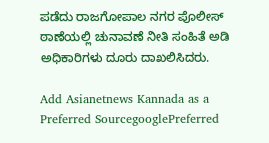ಪಡೆದು ರಾಜಗೋಪಾಲ ನಗರ ಪೊಲೀಸ್‌ ಠಾಣೆಯಲ್ಲಿ ಚುನಾವಣೆ ನೀತಿ ಸಂಹಿತೆ ಅಡಿ ಅಧಿಕಾರಿಗಳು ದೂರು ದಾಖಲಿಸಿದರು.

Add Asianetnews Kannada as a Preferred SourcegooglePreferred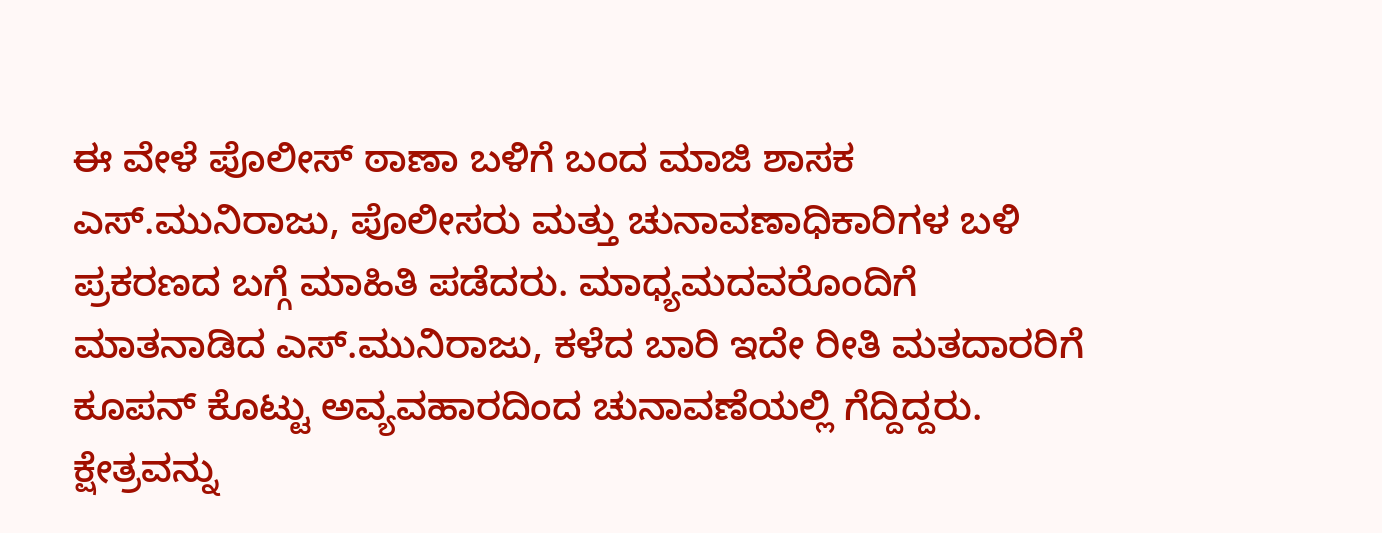ಈ ವೇಳೆ ಪೊಲೀಸ್‌ ಠಾಣಾ ಬಳಿಗೆ ಬಂದ ಮಾಜಿ ಶಾಸಕ ಎಸ್‌.ಮುನಿರಾಜು, ಪೊಲೀಸರು ಮತ್ತು ಚುನಾವಣಾಧಿಕಾರಿಗಳ ಬಳಿ ಪ್ರಕರಣದ ಬಗ್ಗೆ ಮಾಹಿತಿ ಪಡೆದರು. ಮಾಧ್ಯಮದವರೊಂದಿಗೆ ಮಾತನಾಡಿದ ಎಸ್‌.ಮುನಿರಾಜು, ಕಳೆದ ಬಾರಿ ಇದೇ ರೀತಿ ಮತದಾರರಿಗೆ ಕೂಪನ್‌ ಕೊಟ್ಟು ಅವ್ಯವಹಾರದಿಂದ ಚುನಾವಣೆಯಲ್ಲಿ ಗೆದ್ದಿದ್ದರು. ಕ್ಷೇತ್ರವನ್ನು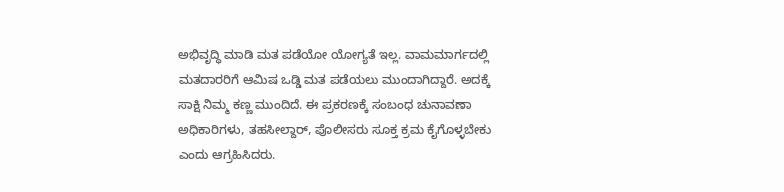ಅಭಿವೃದ್ಧಿ ಮಾಡಿ ಮತ ಪಡೆಯೋ ಯೋಗ್ಯತೆ ಇಲ್ಲ. ವಾಮಮಾರ್ಗದಲ್ಲಿ ಮತದಾರರಿಗೆ ಆಮಿಷ ಒಡ್ಡಿ ಮತ ಪಡೆಯಲು ಮುಂದಾಗಿದ್ದಾರೆ. ಅದಕ್ಕೆ ಸಾಕ್ಷಿ ನಿಮ್ಮ ಕಣ್ಣ ಮುಂದಿದೆ. ಈ ಪ್ರಕರಣಕ್ಕೆ ಸಂಬಂಧ ಚುನಾವಣಾ ಅಧಿಕಾರಿಗಳು, ತಹಸೀಲ್ದಾರ್‌, ಪೊಲೀಸರು ಸೂಕ್ತ ಕ್ರಮ ಕೈಗೊಳ್ಳಬೇಕು ಎಂದು ಆಗ್ರಹಿಸಿದರು.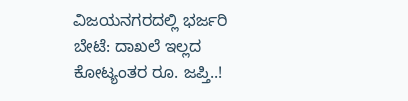ವಿಜಯನಗರದಲ್ಲಿ ಭರ್ಜರಿ ಬೇಟೆ: ದಾಖಲೆ ಇಲ್ಲದ ಕೋಟ್ಯಂತರ ರೂ. ಜಪ್ತಿ..!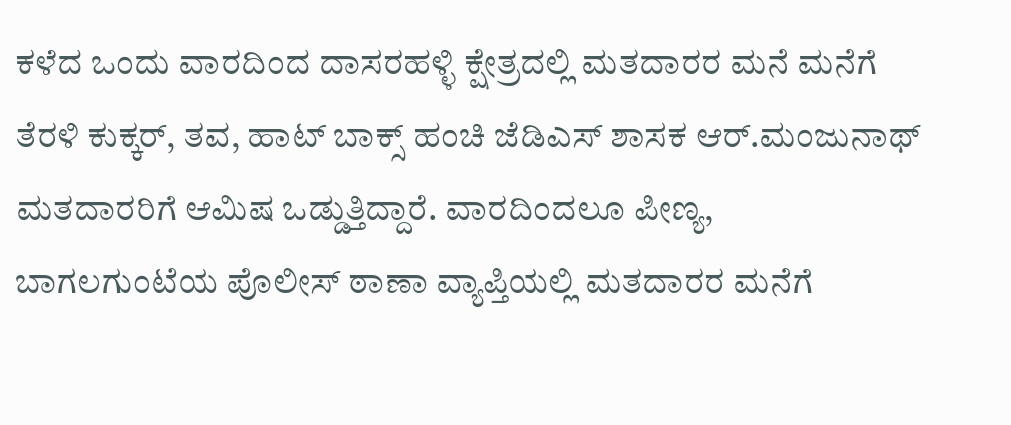ಕಳೆದ ಒಂದು ವಾರದಿಂದ ದಾಸರಹಳ್ಳಿ ಕ್ಷೇತ್ರದಲ್ಲಿ ಮತದಾರರ ಮನೆ ಮನೆಗೆ ತೆರಳಿ ಕುಕ್ಕರ್‌, ತವ, ಹಾಟ್‌ ಬಾಕ್ಸ್‌ ಹಂಚಿ ಜೆಡಿಎಸ್‌ ಶಾಸಕ ಆರ್‌.ಮಂಜುನಾಥ್‌ ಮತದಾರರಿಗೆ ಆಮಿಷ ಒಡ್ಡುತ್ತಿದ್ದಾರೆ. ವಾರದಿಂದಲೂ ಪೀಣ್ಯ, ಬಾಗಲಗುಂಟೆಯ ಪೊಲೀಸ್‌ ಠಾಣಾ ವ್ಯಾಪ್ತಿಯಲ್ಲಿ ಮತದಾರರ ಮನೆಗೆ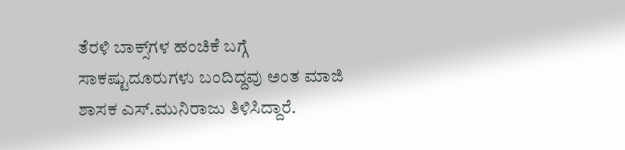ತೆರಳಿ ಬಾಕ್ಸ್‌ಗಳ ಹಂಚಿಕೆ ಬಗ್ಗೆ ಸಾಕಷ್ಟುದೂರುಗಳು ಬಂದಿದ್ದವು ಅಂತ ಮಾಜಿ ಶಾಸಕ ಎಸ್‌.ಮುನಿರಾಜು ತಿಳಿಸಿದ್ದಾರೆ.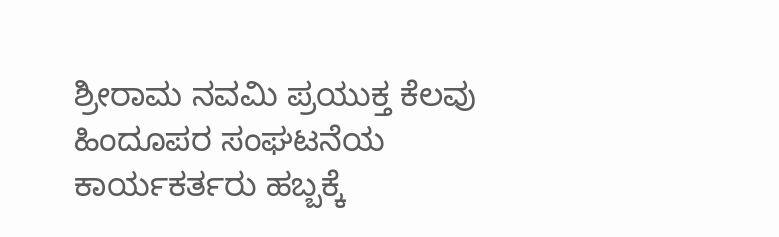ಶ್ರೀರಾಮ ನವಮಿ ಪ್ರಯುಕ್ತ ಕೆಲವು ಹಿಂದೂಪರ ಸಂಘಟನೆಯ ಕಾರ್ಯಕರ್ತರು ಹಬ್ಬಕ್ಕೆ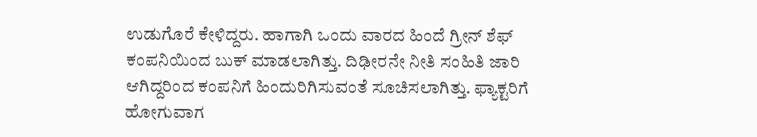ಉಡುಗೊರೆ ಕೇಳಿದ್ದರು. ಹಾಗಾಗಿ ಒಂದು ವಾರದ ಹಿಂದೆ ಗ್ರೀನ್‌ ಶೆಫ್‌ ಕಂಪನಿಯಿಂದ ಬುಕ್‌ ಮಾಡಲಾಗಿತ್ತು. ದಿಢೀರನೇ ನೀತಿ ಸಂಹಿತಿ ಜಾರಿ ಆಗಿದ್ದರಿಂದ ಕಂಪನಿಗೆ ಹಿಂದುರಿಗಿಸುವಂತೆ ಸೂಚಿಸಲಾಗಿತ್ತು. ಫ್ಯಾಕ್ಟರಿಗೆ ಹೋಗುವಾಗ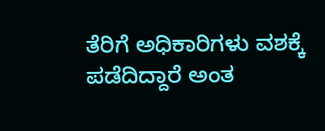ತೆರಿಗೆ ಅಧಿಕಾರಿಗಳು ವಶಕ್ಕೆ ಪಡೆದಿದ್ದಾರೆ ಅಂತ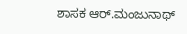ಶಾಸಕ ಆರ್‌.ಮಂಜುನಾಥ್‌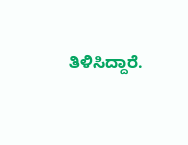ತಿಳಿಸಿದ್ದಾರೆ.